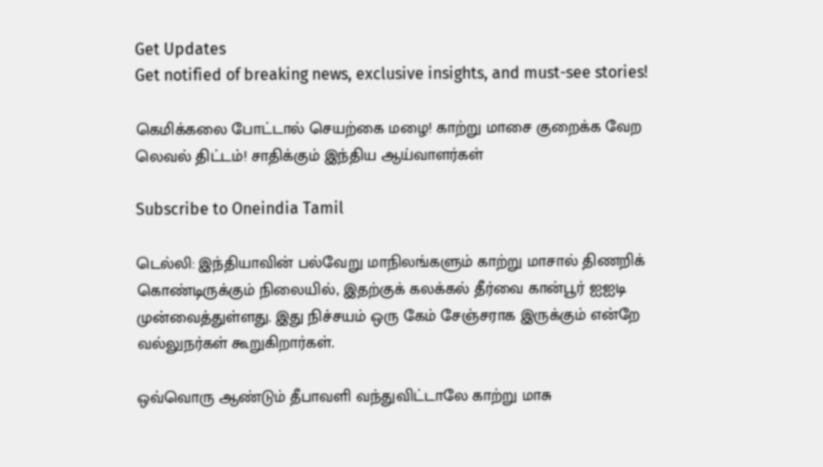Get Updates
Get notified of breaking news, exclusive insights, and must-see stories!

கெமிக்கலை போட்டால் செயற்கை மழை! காற்று மாசை குறைக்க வேற லெவல் திட்டம்! சாதிக்கும் இந்திய ஆய்வாளர்கள்

Subscribe to Oneindia Tamil

டெல்லி: இந்தியாவின் பல்வேறு மாநிலங்களும் காற்று மாசால் திணறிக் கொண்டிருக்கும் நிலையில், இதற்குக் கலக்கல் தீர்வை கான்பூர் ஐஐடி முன்வைத்துள்ளது. இது நிச்சயம் ஒரு கேம் சேஞ்சராக இருக்கும் என்றே வல்லுநர்கள் கூறுகிறார்கள்.

ஒவ்வொரு ஆண்டும் தீபாவளி வந்துவிட்டாலே காற்று மாசு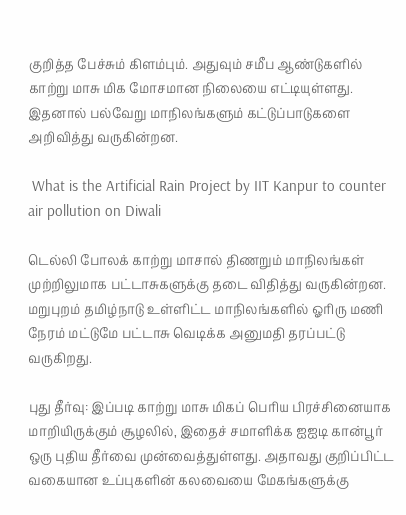குறித்த பேச்சும் கிளம்பும். அதுவும் சமீப ஆண்டுகளில் காற்று மாசு மிக மோசமான நிலையை எட்டியுள்ளது. இதனால் பல்வேறு மாநிலங்களும் கட்டுப்பாடுகளை அறிவித்து வருகின்றன.

 What is the Artificial Rain Project by IIT Kanpur to counter air pollution on Diwali

டெல்லி போலக் காற்று மாசால் திணறும் மாநிலங்கள் முற்றிலுமாக பட்டாசுகளுக்கு தடை விதித்து வருகின்றன. மறுபுறம் தமிழ்நாடு உள்ளிட்ட மாநிலங்களில் ஓரிரு மணி நேரம் மட்டுமே பட்டாசு வெடிக்க அனுமதி தரப்பட்டு வருகிறது.

புது தீர்வு: இப்படி காற்று மாசு மிகப் பெரிய பிரச்சினையாக மாறியிருக்கும் சூழலில், இதைச் சமாளிக்க ஐஐடி கான்பூர் ஒரு புதிய தீர்வை முன்வைத்துள்ளது. அதாவது குறிப்பிட்ட வகையான உப்புகளின் கலவையை மேகங்களுக்கு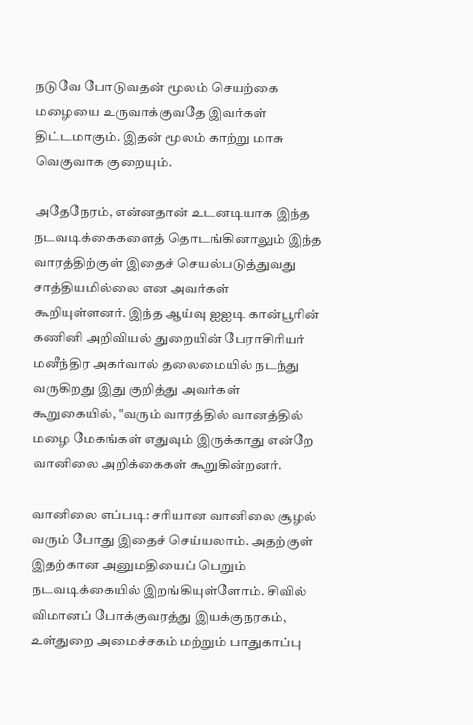நடுவே போடுவதன் மூலம் செயற்கை மழையை உருவாக்குவதே இவர்கள் திட்டமாகும். இதன் மூலம் காற்று மாசு வெகுவாக குறையும்.

அதேநேரம், என்னதான் உடனடியாக இந்த நடவடிக்கைகளைத் தொடங்கினாலும் இந்த வாரத்திற்குள் இதைச் செயல்படுத்துவது சாத்தியமில்லை என அவர்கள் கூறியுள்ளனர். இந்த ஆய்வு ஐஐடி கான்பூரின் கணினி அறிவியல் துறையின் பேராசிரியர் மனீந்திர அகர்வால் தலைமையில் நடந்து வருகிறது இது குறித்து அவர்கள் கூறுகையில், "வரும் வாரத்தில் வானத்தில் மழை மேகங்கள் எதுவும் இருக்காது என்றே வானிலை அறிக்கைகள் கூறுகின்றனர்.

வானிலை எப்படி: சரியான வானிலை சூழல் வரும் போது இதைச் செய்யலாம். அதற்குள் இதற்கான அனுமதியைப் பெறும் நடவடிக்கையில் இறங்கியுள்ளோம். சிவில் விமானப் போக்குவரத்து இயக்குநரகம், உள்துறை அமைச்சகம் மற்றும் பாதுகாப்பு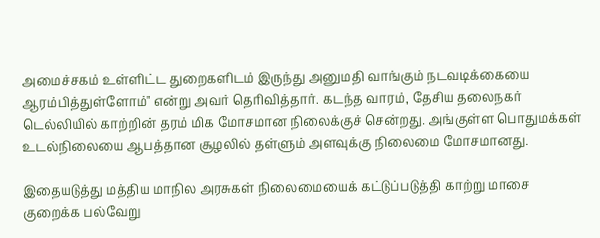அமைச்சகம் உள்ளிட்ட துறைகளிடம் இருந்து அனுமதி வாங்கும் நடவடிக்கையை ஆரம்பித்துள்ளோம்" என்று அவர் தெரிவித்தார். கடந்த வாரம், தேசிய தலைநகர் டெல்லியில் காற்றின் தரம் மிக மோசமான நிலைக்குச் சென்றது. அங்குள்ள பொதுமக்கள் உடல்நிலையை ஆபத்தான சூழலில் தள்ளும் அளவுக்கு நிலைமை மோசமானது.

இதையடுத்து மத்திய மாநில அரசுகள் நிலைமையைக் கட்டுப்படுத்தி காற்று மாசை குறைக்க பல்வேறு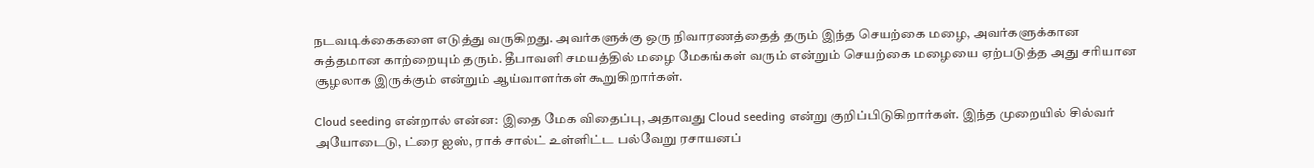நடவடிக்கைகளை எடுத்து வருகிறது. அவர்களுக்கு ஒரு நிவாரணத்தைத் தரும் இந்த செயற்கை மழை, அவர்களுக்கான சுத்தமான காற்றையும் தரும். தீபாவளி சமயத்தில் மழை மேகங்கள் வரும் என்றும் செயற்கை மழையை ஏற்படுத்த அது சரியான சூழலாக இருக்கும் என்றும் ஆய்வாளர்கள் கூறுகிறார்கள்.

Cloud seeding என்றால் என்ன: இதை மேக விதைப்பு, அதாவது Cloud seeding என்று குறிப்பிடுகிறார்கள். இந்த முறையில் சில்வர் அயோடைடு, ட்ரை ஐஸ், ராக் சால்ட் உள்ளிட்ட பல்வேறு ரசாயனப்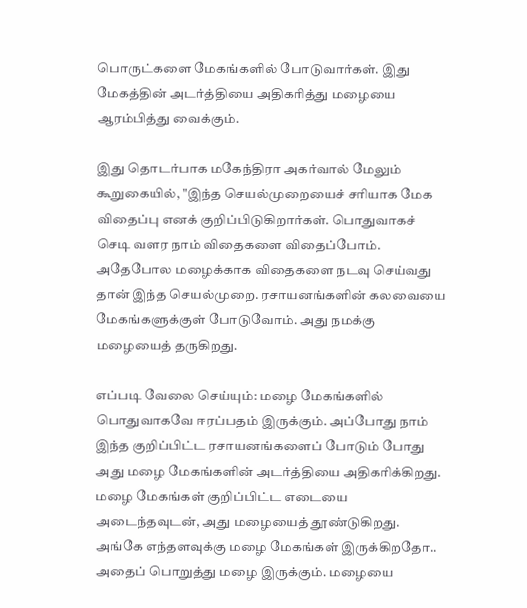பொருட்களை மேகங்களில் போடுவார்கள். இது மேகத்தின் அடர்த்தியை அதிகரித்து மழையை ஆரம்பித்து வைக்கும்.

இது தொடர்பாக மகேந்திரா அகர்வால் மேலும் கூறுகையில், "இந்த செயல்முறையைச் சரியாக மேக விதைப்பு எனக் குறிப்பிடுகிறார்கள். பொதுவாகச் செடி வளர நாம் விதைகளை விதைப்போம். அதேபோல மழைக்காக விதைகளை நடவு செய்வது தான் இந்த செயல்முறை. ரசாயனங்களின் கலவையை மேகங்களுக்குள் போடுவோம். அது நமக்கு மழையைத் தருகிறது.

எப்படி வேலை செய்யும்: மழை மேகங்களில் பொதுவாகவே ஈரப்பதம் இருக்கும். அப்போது நாம் இந்த குறிப்பிட்ட ரசாயனங்களைப் போடும் போது அது மழை மேகங்களின் அடர்த்தியை அதிகரிக்கிறது. மழை மேகங்கள் குறிப்பிட்ட எடையை அடைந்தவுடன், அது மழையைத் தூண்டுகிறது. அங்கே எந்தளவுக்கு மழை மேகங்கள் இருக்கிறதோ.. அதைப் பொறுத்து மழை இருக்கும். மழையை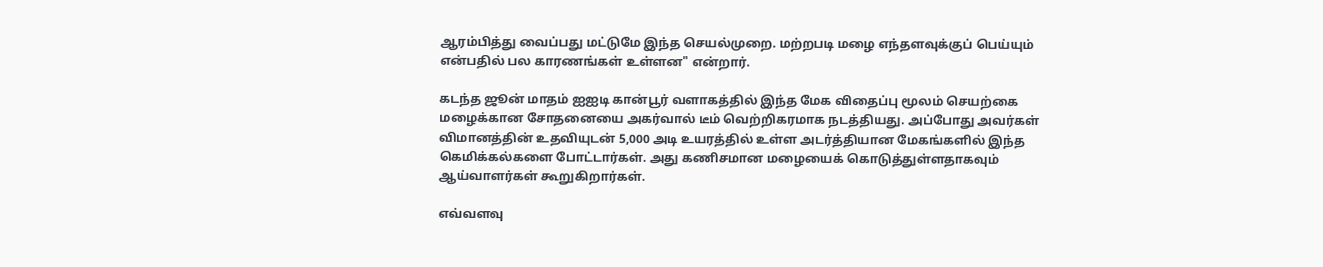ஆரம்பித்து வைப்பது மட்டுமே இந்த செயல்முறை. மற்றபடி மழை எந்தளவுக்குப் பெய்யும் என்பதில் பல காரணங்கள் உள்ளன" என்றார்.

கடந்த ஜூன் மாதம் ஐஐடி கான்பூர் வளாகத்தில் இந்த மேக விதைப்பு மூலம் செயற்கை மழைக்கான சோதனையை அகர்வால் டீம் வெற்றிகரமாக நடத்தியது. அப்போது அவர்கள் விமானத்தின் உதவியுடன் 5,000 அடி உயரத்தில் உள்ள அடர்த்தியான மேகங்களில் இந்த கெமிக்கல்களை போட்டார்கள். அது கணிசமான மழையைக் கொடுத்துள்ளதாகவும் ஆய்வாளர்கள் கூறுகிறார்கள்.

எவ்வளவு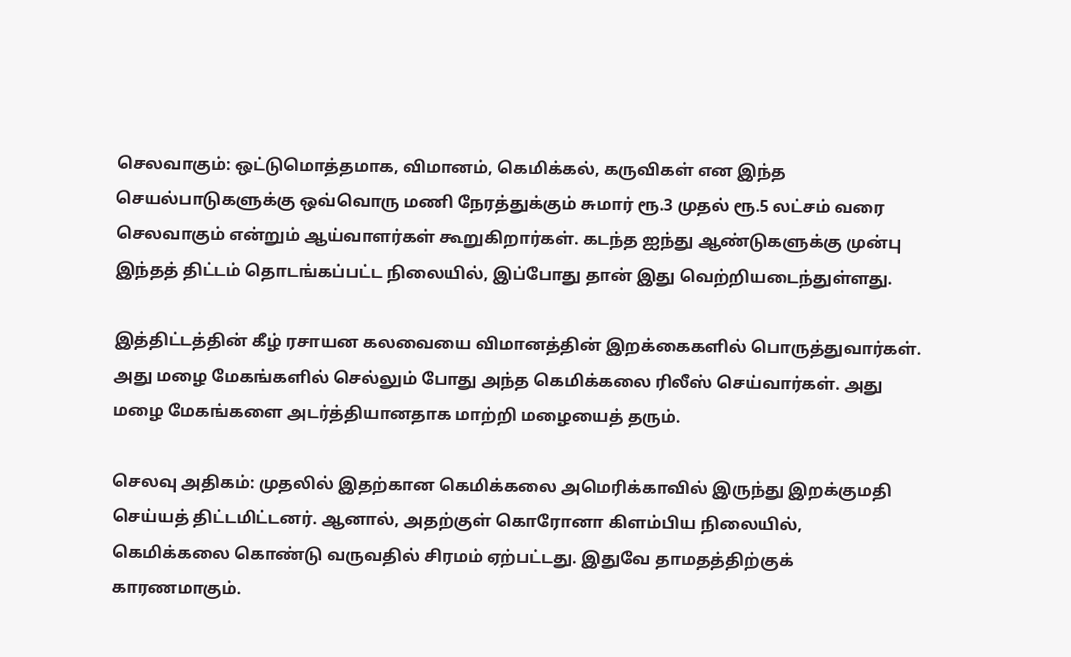செலவாகும்: ஒட்டுமொத்தமாக, விமானம், கெமிக்கல், கருவிகள் என இந்த செயல்பாடுகளுக்கு ஒவ்வொரு மணி நேரத்துக்கும் சுமார் ரூ.3 முதல் ரூ.5 லட்சம் வரை செலவாகும் என்றும் ஆய்வாளர்கள் கூறுகிறார்கள். கடந்த ஐந்து ஆண்டுகளுக்கு முன்பு இந்தத் திட்டம் தொடங்கப்பட்ட நிலையில், இப்போது தான் இது வெற்றியடைந்துள்ளது.

இத்திட்டத்தின் கீழ் ரசாயன கலவையை விமானத்தின் இறக்கைகளில் பொருத்துவார்கள். அது மழை மேகங்களில் செல்லும் போது அந்த கெமிக்கலை ரிலீஸ் செய்வார்கள். அது மழை மேகங்களை அடர்த்தியானதாக மாற்றி மழையைத் தரும்.

செலவு அதிகம்: முதலில் இதற்கான கெமிக்கலை அமெரிக்காவில் இருந்து இறக்குமதி செய்யத் திட்டமிட்டனர். ஆனால், அதற்குள் கொரோனா கிளம்பிய நிலையில், கெமிக்கலை கொண்டு வருவதில் சிரமம் ஏற்பட்டது. இதுவே தாமதத்திற்குக் காரணமாகும்.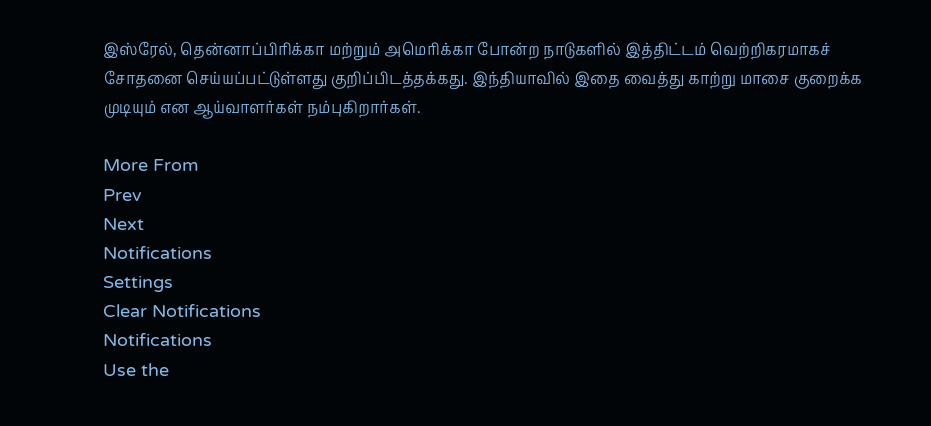இஸ்ரேல், தென்னாப்பிரிக்கா மற்றும் அமெரிக்கா போன்ற நாடுகளில் இத்திட்டம் வெற்றிகரமாகச் சோதனை செய்யப்பட்டுள்ளது குறிப்பிடத்தக்கது. இந்தியாவில் இதை வைத்து காற்று மாசை குறைக்க முடியும் என ஆய்வாளர்கள் நம்புகிறார்கள்.

More From
Prev
Next
Notifications
Settings
Clear Notifications
Notifications
Use the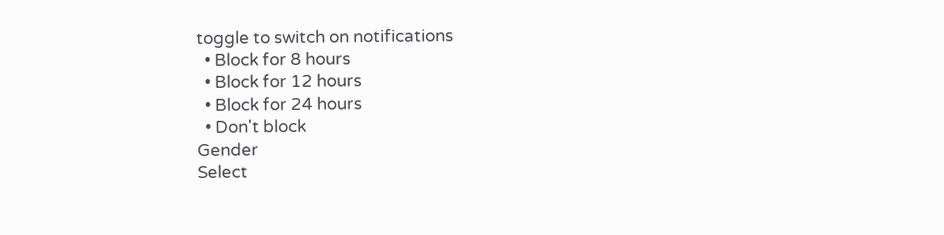toggle to switch on notifications
  • Block for 8 hours
  • Block for 12 hours
  • Block for 24 hours
  • Don't block
Gender
Select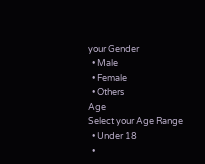your Gender
  • Male
  • Female
  • Others
Age
Select your Age Range
  • Under 18
  •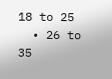18 to 25
  • 26 to 35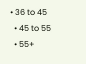• 36 to 45
  • 45 to 55
  • 55+